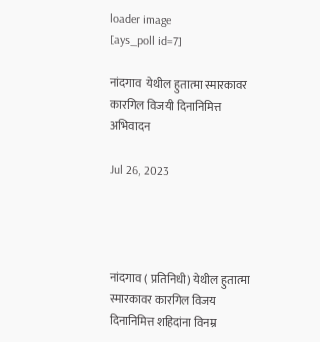loader image
[ays_poll id=7]

नांदगाव  येथील हुतात्मा स्मारकावर कारगिल विजयी दिनानिमित्त अभिवादन

Jul 26, 2023




नांदगाव ( प्रतिनिधी) येथील हुतात्मा स्मारकावर कारगिल विजय दिनानिमित्त शहिदांना विनम्र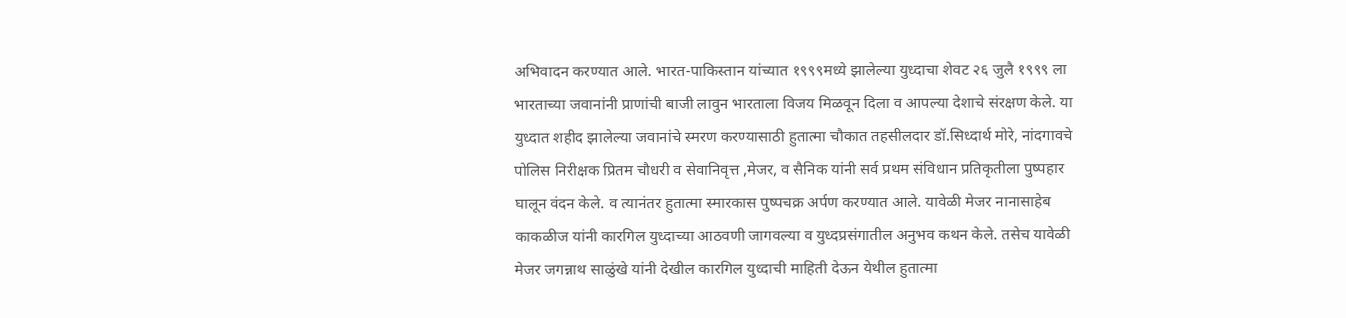अभिवादन करण्यात आले. भारत-पाकिस्तान यांच्यात १९९९मध्ये झालेल्या युध्दाचा शेवट २६ जुलै १९९९ ला भारताच्या जवानांनी प्राणांची बाजी लावुन भारताला विजय मिळवून दिला व आपल्या देशाचे संरक्षण केले. या युध्दात शहीद झालेल्या जवानांचे स्मरण करण्यासाठी हुतात्मा चौकात तहसीलदार डॉ.सिध्दार्थ मोरे, नांदगावचे पोलिस निरीक्षक प्रितम चौधरी व सेवानिवृत्त ,मेजर, व सैनिक यांनी सर्व प्रथम संविधान प्रतिकृतीला पुष्पहार घालून वंदन केले. व त्यानंतर हुतात्मा स्मारकास पुष्पचक्र अर्पण करण्यात आले. यावेळी मेजर नानासाहेब काकळीज यांनी कारगिल युध्दाच्या आठवणी जागवल्या व युध्दप्रसंगातील अनुभव कथन केले. तसेच यावेळी मेजर जगन्नाथ साळुंखे यांनी देखील कारगिल युध्दाची माहिती देऊन येथील हुतात्मा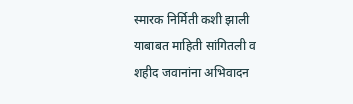स्मारक निर्मिती कशी झाली याबाबत माहिती सांगितली व शहीद जवानांना अभिवादन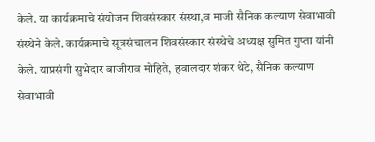केले. या कार्यक्रमाचे संयोजन शिवसंस्कार संस्था,व माजी सैनिक कल्याण सेवाभावी संस्थेने केले. कार्यक्रमाचे सूत्रसंचालन शिवसंस्कार संस्थेचे अध्यक्ष सुमित गुप्ता यांनी केले. याप्रसंगी सुभेदार बाजीराव मोहिते, हवालदार शंकर थेटे, सैनिक कल्याण सेवाभावी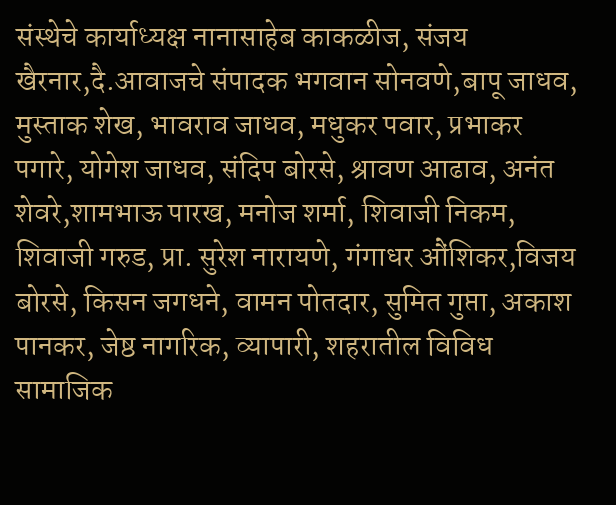संस्थेचे कार्याध्यक्ष नानासाहेब काकळीज, संजय खैरनार,दै.आवाजचे संपादक भगवान सोनवणे,बापू जाधव, मुस्ताक शेख, भावराव जाधव, मधुकर पवार, प्रभाकर पगारे, योगेश जाधव, संदिप बोरसे, श्रावण आढाव, अनंत शेवरे,शामभाऊ पारख, मनोज शर्मा, शिवाजी निकम, शिवाजी गरुड, प्रा. सुरेश नारायणे, गंगाधर औंशिकर,विजय बोरसे, किसन जगधने, वामन पोतदार, सुमित गुप्ता, अकाश पानकर, जेष्ठ नागरिक, व्यापारी, शहरातील विविध सामाजिक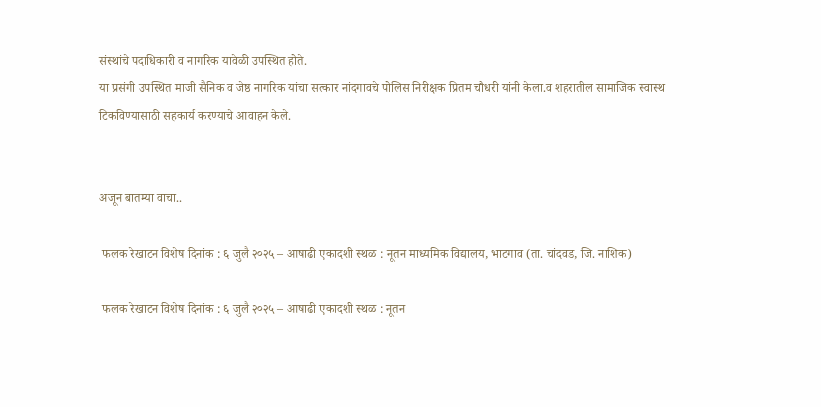संस्थांचे पदाधिकारी व नागरिक यावेळी उपस्थित होते.
या प्रसंगी उपस्थित माजी सैनिक व जेष्ठ नागरिक यांचा सत्कार नांदगावचे पोलिस निरीक्षक प्रितम चौधरी यांनी केला.व शहरातील सामाजिक स्वास्थ टिकविण्यासाठी सहकार्य करण्याचे आवाहन केले.


अजून बातम्या वाचा..

 फलक रेखाटन विशेष दिनांक : ६ जुलै २०२५ – आषाढी एकादशी स्थळ : नूतन माध्यमिक विद्यालय, भाटगाव (ता. चांदवड, जि. नाशिक)

 फलक रेखाटन विशेष दिनांक : ६ जुलै २०२५ – आषाढी एकादशी स्थळ : नूतन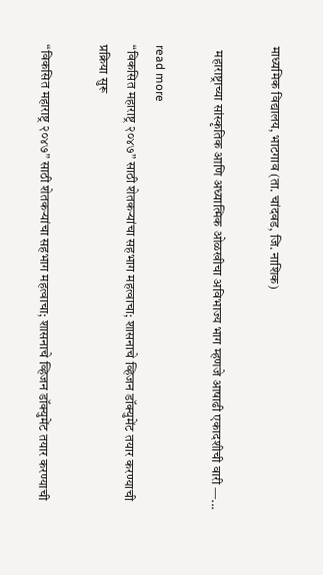माध्यमिक विद्यालय, भाटगाव (ता. चांदवड, जि. नाशिक)

  महाराष्ट्राच्या सांस्कृतिक आणि अध्यात्मिक ओळखीचा अविभाज्य भाग म्हणजे आषाढी एकादशीची वारी —...

read more
“विकसित महाराष्ट्र २०४७” साठी शेतकऱ्यांचा सहभाग महत्वाचा; शासनाचे व्हिजन डॉक्युमेंट तयार करण्याची प्रक्रिया सुरू

“विकसित महाराष्ट्र २०४७” साठी शेतकऱ्यांचा सहभाग महत्वाचा; शासनाचे व्हिजन डॉक्युमेंट तयार करण्याची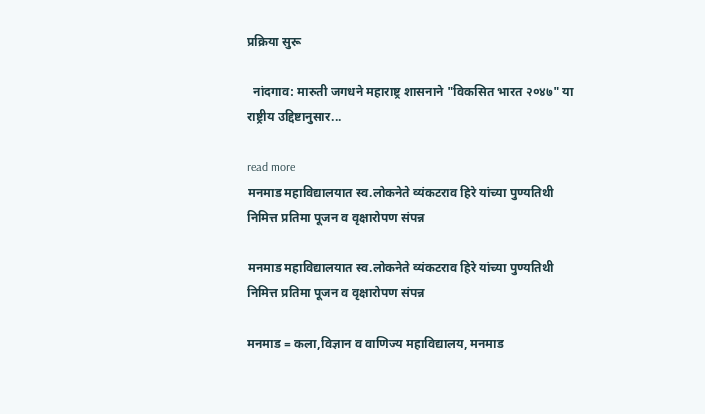प्रक्रिया सुरू

  नांदगाव: मारुती जगधने महाराष्ट्र शासनाने "विकसित भारत २०४७" या राष्ट्रीय उद्दिष्टानुसार...

read more
मनमाड महाविद्यालयात स्व.लोकनेते व्यंकटराव हिरे यांच्या पुण्यतिथी निमित्त प्रतिमा पूजन व वृक्षारोपण संपन्न

मनमाड महाविद्यालयात स्व.लोकनेते व्यंकटराव हिरे यांच्या पुण्यतिथी निमित्त प्रतिमा पूजन व वृक्षारोपण संपन्न

मनमाड = कला,विज्ञान व वाणिज्य महाविद्यालय, मनमाड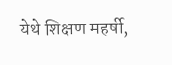येथे शिक्षण महर्षी,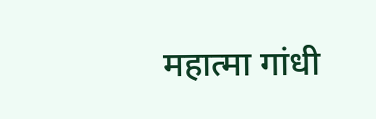महात्मा गांधी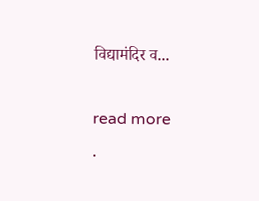विद्यामंदिर व...

read more
.